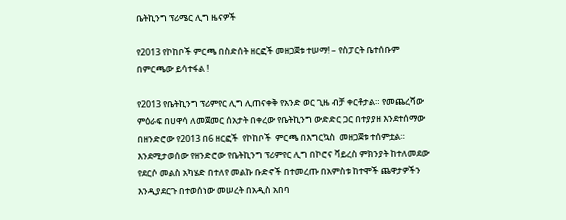ቤትኪንግ ፕሪሜር ሊግ ዜናዎች

የ2013 የኮከቦች ምርጫ በስድሰት ዘርፎች መዘጋጀቱ ተሠማ! – የስፓርት ቤተሰቡም በምርጫው ይሳተፋል !

የ2013 የቤትኪንግ ፕሪምየር ሊግ ሊጠናቀቅ የአንድ ወር ጊዜ ብቻ ቀርቶታል። የመጨረሻው ምዕራፍ በሀዋሳ ለመጀመር ሰአታት በቀረው የቤትኪንግ ውድድር ጋር በተያያዘ እንደተሰማው በዘንድሮው የ2013 በ6 ዘርፎች  የኮከቦች  ምርጫ በእግርኳስ  መዘጋጀቱ ተሰምቷል። እንደሚታወሰው የዘንድሮው የቤትኪንግ ፕሪምየር ሊግ በኮሮና ቫይረስ ምክንያት ከተለመደው የደርሶ መልስ አካሄድ በተለየ መልኩ ቡድኖች በተመረጡ በአምስቱ ከተሞች ጨዋታዎችን እንዲያደርጉ በተወሰነው መሠረት በአዲስ አበባ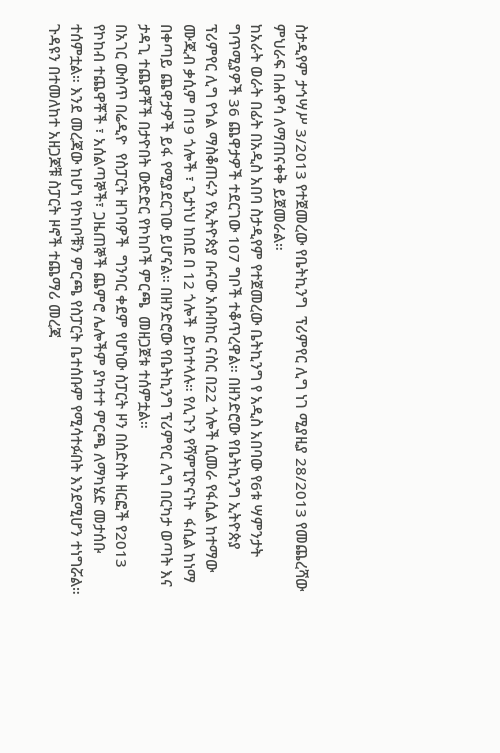ስታዲየም ታኅሣሥ 3/2013 የተጀመረው የቤትኪንግ  ፕሪምየር ሊግ ነገ ሚያዚያ 28/2013 የመጨረሻው ምህራፍ በሐዋሳ ለማጠናቀቅ ይጀመራል።
ከአራት ወራት በፊት በአዲስ አበባ ስታዲየም የተጀመረው ቤትኪንግ የ አዲስ አበባው የ6ቱ ሣምንታት ግጥሚያዎች 36 ጨዋታዎች ተደርገው 107 ግቦች ተቆጥረዋል። በዘንድሮው የቤትኪንግ ኢትዮጵያ ፕሪምየር ሊግ የጎል ማስቆጠሩን የኢትዮጵያ ቡናው አቡበከር ናስር በ22 ጎሎች ሲመራ የፋሲል ከተማው ሙጂብ ቃሲም በ19 ጎሎች ፣ ጌታነህ ከበደ በ 12 ጎሎች  ይከተላሉ። የሊጉን የሻምፒዮናነት  ፋሲል ከነማ በቀጣይ ጨዋታዎች ይፋ የሚያደርገው ይሆናል። በዘንድሮው የቤትኪንግ ፕሪምየር ሊግ በርካታ ወጣት እና ታዳጊ ተጨዋቾች በታዮበት ውድድር የኮከቦች ምርጫ  መዘጋጀቱ ተሰምቷል።
በአገር ውስጥ በሬዲዮ  የስፓርት ዘገባዎች  ግንባር ቀደም የሆነው ስፓርት ዞን በስድስት ዘርፎች የ2013 የኮከብ ተጨዋቾች ፣ አሰልጣኞች፣ ጋዜጠኞች ጨምሮ ሌሎችም ያካተተ ምርጫ ለማካሄድ መታሰቡ ተሰምቷል። እንደ መረጃው ከሆነ የኮከቦቹን ምርጫ የስፓርት ቤተሰቡም የሚሳተፉበት እንደሚሆን ተነግሯል። ጉዳዩን በተመለከተ አዘጋጆቹ ስፓርት ዞኖች ተጨማሪ መረጃ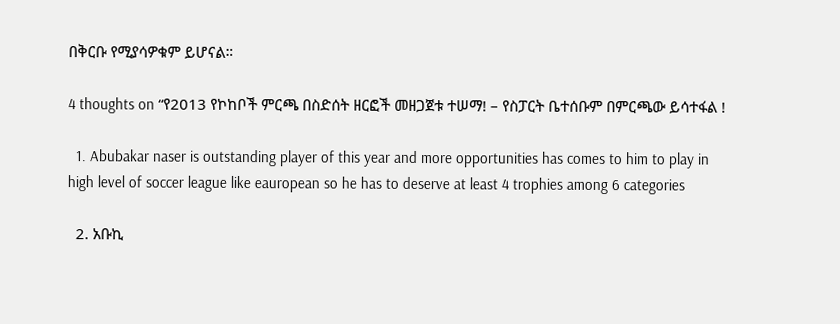በቅርቡ የሚያሳዎቁም ይሆናል።

4 thoughts on “የ2013 የኮከቦች ምርጫ በስድሰት ዘርፎች መዘጋጀቱ ተሠማ! – የስፓርት ቤተሰቡም በምርጫው ይሳተፋል !

  1. Abubakar naser is outstanding player of this year and more opportunities has comes to him to play in high level of soccer league like eauropean so he has to deserve at least 4 trophies among 6 categories

  2. አቡኪ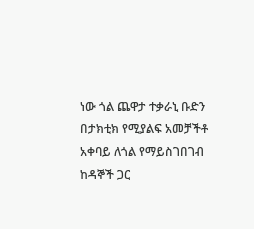ነው ጎል ጨዋታ ተቃራኒ ቡድን በታክቲክ የሚያልፍ አመቻችቶ አቀባይ ለጎል የማይስገበገብ ከዳኞች ጋር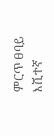ምርጥ ፀባይ እሺተኛ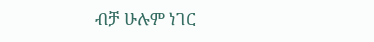ብቻ ሁሉም ነገር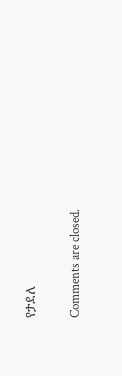የታደለ

Comments are closed.